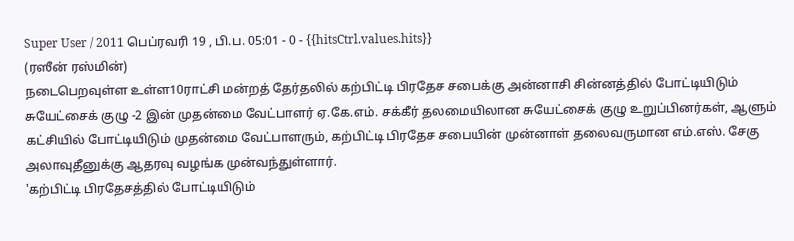Super User / 2011 பெப்ரவரி 19 , பி.ப. 05:01 - 0 - {{hitsCtrl.values.hits}}
(ரஸீன் ரஸ்மின்)
நடைபெறவுள்ள உள்ள10ராட்சி மன்றத் தேர்தலில் கற்பிட்டி பிரதேச சபைக்கு அன்னாசி சின்னத்தில் போட்டியிடும் சுயேட்சைக் குழு -2 இன் முதன்மை வேட்பாளர் ஏ.கே.எம். சக்கீர் தலமையிலான சுயேட்சைக் குழு உறுப்பினர்கள், ஆளும் கட்சியில் போட்டியிடும் முதன்மை வேட்பாளரும், கற்பிட்டி பிரதேச சபையின் முன்னாள் தலைவருமான எம்.எஸ். சேகு அலாவுதீனுக்கு ஆதரவு வழங்க முன்வந்துள்ளார்.
'கற்பிட்டி பிரதேசத்தில் போட்டியிடும்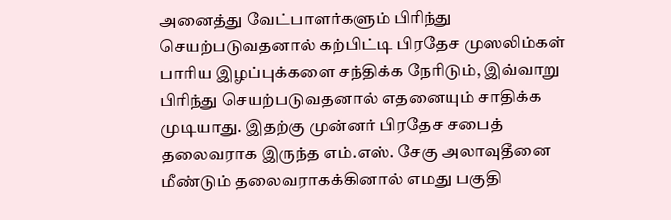அனைத்து வேட்பாளர்களும் பிரிந்து செயற்படுவதனால் கற்பிட்டி பிரதேச முஸலிம்கள் பாரிய இழப்புக்களை சந்திக்க நேரிடும், இவ்வாறு பிரிந்து செயற்படுவதனால் எதனையும் சாதிக்க முடியாது. இதற்கு முன்னர் பிரதேச சபைத் தலைவராக இருந்த எம்.எஸ். சேகு அலாவுதீனை மீண்டும் தலைவராகக்கினால் எமது பகுதி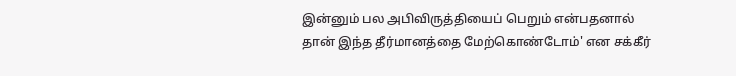இன்னும் பல அபிவிருத்தியைப் பெறும் என்பதனால் தான் இந்த தீர்மானத்தை மேற்கொண்டோம்' என சக்கீர்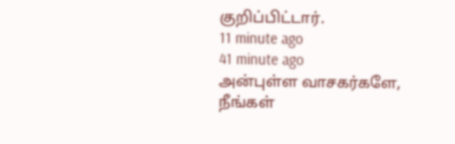குறிப்பிட்டார்.
11 minute ago
41 minute ago
அன்புள்ள வாசகர்களே,
நீங்கள்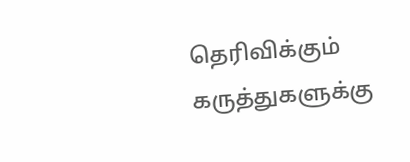தெரிவிக்கும் கருத்துகளுக்கு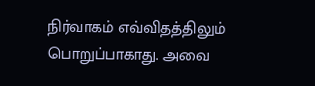நிர்வாகம் எவ்விதத்திலும் பொறுப்பாகாது. அவை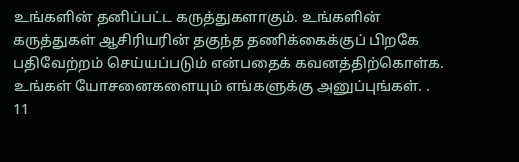உங்களின் தனிப்பட்ட கருத்துகளாகும். உங்களின் கருத்துகள் ஆசிரியரின் தகுந்த தணிக்கைக்குப் பிறகே பதிவேற்றம் செய்யப்படும் என்பதைக் கவனத்திற்கொள்க. உங்கள் யோசனைகளையும் எங்களுக்கு அனுப்புங்கள். .
11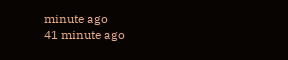minute ago
41 minute ago